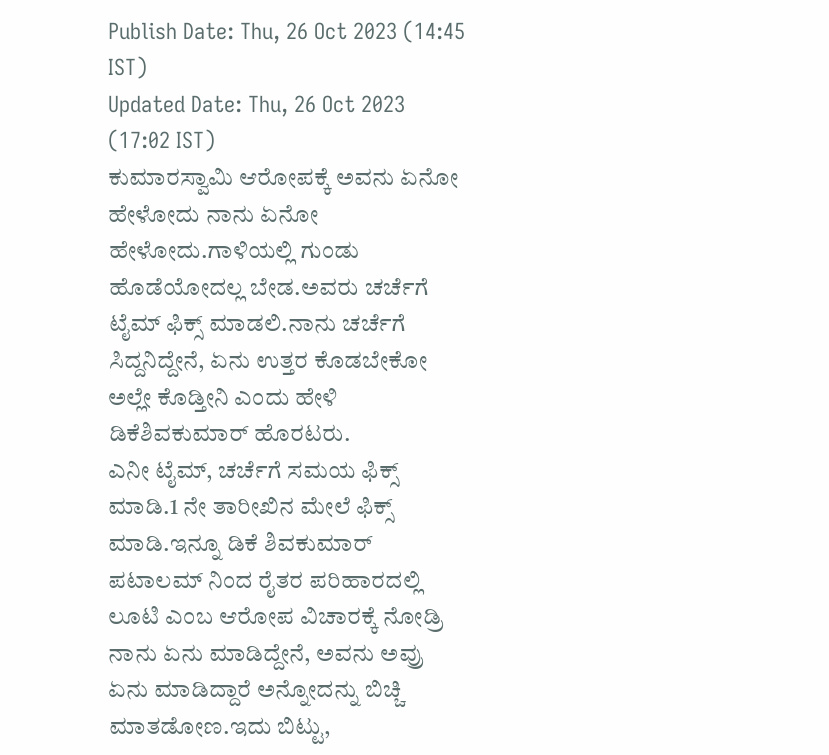Publish Date: Thu, 26 Oct 2023 (14:45 IST)
Updated Date: Thu, 26 Oct 2023 (17:02 IST)
ಕುಮಾರಸ್ವಾಮಿ ಆರೋಪಕ್ಕೆ ಅವನು ಏನೋ ಹೇಳೋದು ನಾನು ಏನೋ ಹೇಳೋದು.ಗಾಳಿಯಲ್ಲಿ ಗುಂಡು ಹೊಡೆಯೋದಲ್ಲ ಬೇಡ.ಅವರು ಚರ್ಚೆಗೆ ಟೈಮ್ ಫಿಕ್ಸ್ ಮಾಡಲಿ.ನಾನು ಚರ್ಚೆಗೆ ಸಿದ್ದನಿದ್ದೇನೆ, ಏನು ಉತ್ತರ ಕೊಡಬೇಕೋ ಅಲ್ಲೇ ಕೊಡ್ತೀನಿ ಎಂದು ಹೇಳಿ ಡಿಕೆಶಿವಕುಮಾರ್ ಹೊರಟರು.
ಎನೀ ಟೈಮ್, ಚರ್ಚೆಗೆ ಸಮಯ ಫಿಕ್ಸ್ ಮಾಡಿ.1 ನೇ ತಾರೀಖಿನ ಮೇಲೆ ಫಿಕ್ಸ್ ಮಾಡಿ.ಇನ್ನೂ ಡಿಕೆ ಶಿವಕುಮಾರ್ ಪಟಾಲಮ್ ನಿಂದ ರೈತರ ಪರಿಹಾರದಲ್ಲಿ ಲೂಟಿ ಎಂಬ ಆರೋಪ ವಿಚಾರಕ್ಕೆ ನೋಡ್ರಿ ನಾನು ಏನು ಮಾಡಿದ್ದೇನೆ, ಅವನು ಅವ್ರು ಏನು ಮಾಡಿದ್ದಾರೆ ಅನ್ನೋದನ್ನು ಬಿಚ್ಚಿ ಮಾತಡೋಣ.ಇದು ಬಿಟ್ಟು,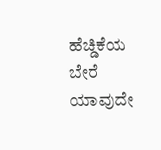ಹೆಚ್ಡಿಕೆಯ ಬೇರೆ ಯಾವುದೇ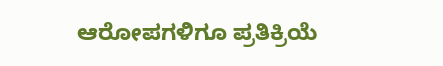ಆರೋಪಗಳಿಗೂ ಪ್ರತಿಕ್ರಿಯೆ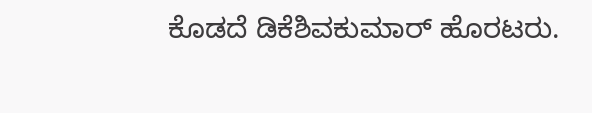ಕೊಡದೆ ಡಿಕೆಶಿವಕುಮಾರ್ ಹೊರಟರು.